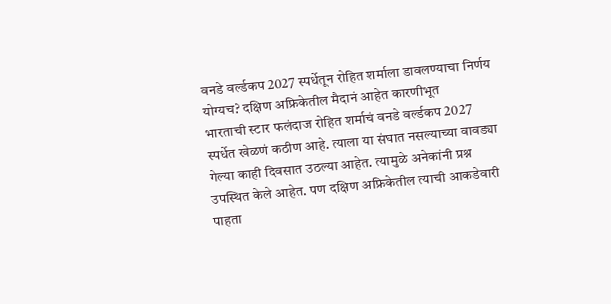वनडे वर्ल्डकप 2027 स्पर्धेतून रोहित शर्माला डावलण्याचा निर्णय योग्यच? दक्षिण अफ्रिकेतील मैदानं आहेत कारणीभूत
भारताची स्टार फलंदाज रोहित शर्माचं वनडे वर्ल्डकप 2027 स्पर्धेत खेळणं कठीण आहे. त्याला या संघात नसल्याच्या वावड्या गेल्या काही दिवसात उठल्या आहेत. त्यामुळे अनेकांनी प्रश्न उपस्थित केले आहेत. पण दक्षिण अफ्रिकेतील त्याची आकडेवारी पाहता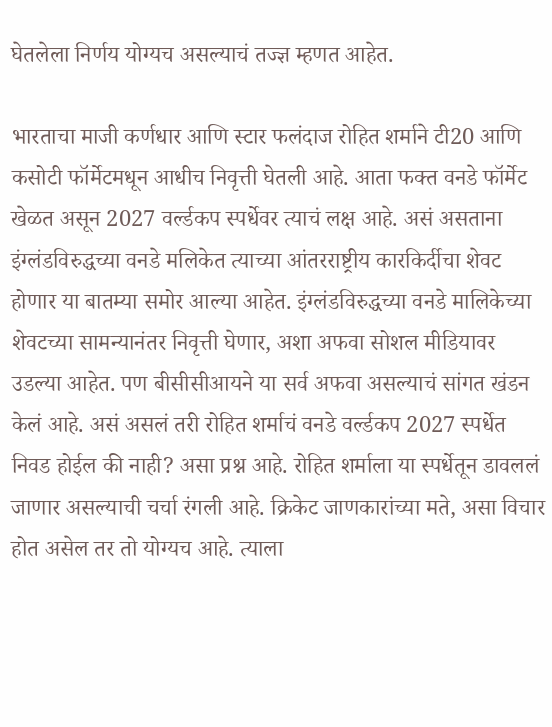घेतलेला निर्णय योग्यच असल्याचं तज्ज्ञ म्हणत आहेत.

भारताचा माजी कर्णधार आणि स्टार फलंदाज रोहित शर्माने टी20 आणि कसोटी फॉर्मेटमधून आधीच निवृत्ती घेतली आहे. आता फक्त वनडे फॉर्मेट खेळत असून 2027 वर्ल्डकप स्पर्धेवर त्याचं लक्ष आहे. असं असताना इंग्लंडविरुद्धच्या वनडे मलिकेत त्याच्या आंतरराष्ट्रीय कारकिर्दीचा शेवट होणार या बातम्या समोर आल्या आहेत. इंग्लंडविरुद्धच्या वनडे मालिकेच्या शेवटच्या सामन्यानंतर निवृत्ती घेणार, अशा अफवा सोशल मीडियावर उडल्या आहेत. पण बीसीसीआयने या सर्व अफवा असल्याचं सांगत खंडन केलं आहे. असं असलं तरी रोहित शर्माचं वनडे वर्ल्डकप 2027 स्पर्धेत निवड होईल की नाही? असा प्रश्न आहे. रोहित शर्माला या स्पर्धेतून डावललं जाणार असल्याची चर्चा रंगली आहे. क्रिकेट जाणकारांच्या मते, असा विचार होत असेल तर तो योग्यच आहे. त्याला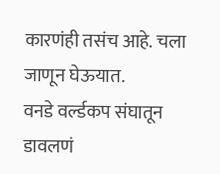कारणंही तसंच आहे. चला जाणून घेऊयात.
वनडे वर्ल्डकप संघातून डावलणं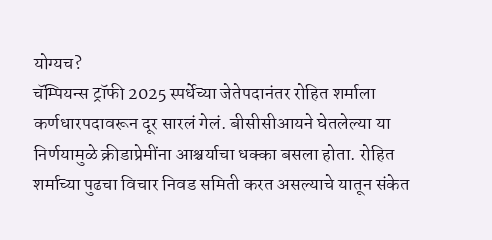योग्यच?
चॅम्पियन्स ट्रॉफी 2025 स्पर्धेच्या जेतेपदानंतर रोहित शर्माला कर्णधारपदावरून दूर सारलं गेलं. बीसीसीआयने घेतलेल्या या निर्णयामुळे क्रीडाप्रेमींना आश्चर्याचा धक्का बसला होता. रोहित शर्माच्या पुढचा विचार निवड समिती करत असल्याचे यातून संकेत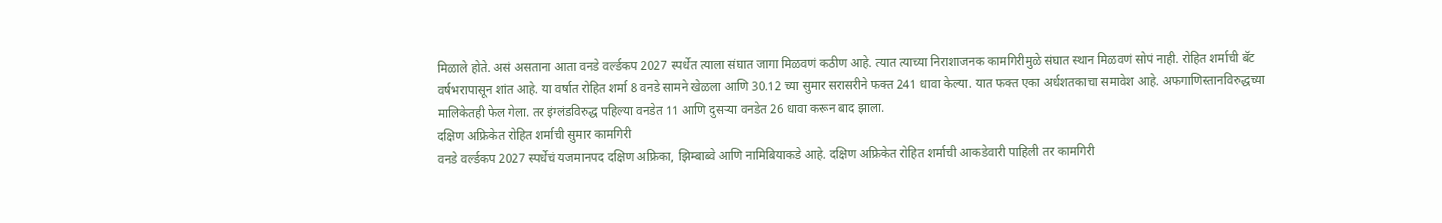मिळाले होते. असं असताना आता वनडे वर्ल्डकप 2027 स्पर्धेत त्याला संघात जागा मिळवणं कठीण आहे. त्यात त्याच्या निराशाजनक कामगिरीमुळे संघात स्थान मिळवणं सोपं नाही. रोहित शर्माची बॅट वर्षभरापासून शांत आहे. या वर्षात रोहित शर्मा 8 वनडे सामने खेळला आणि 30.12 च्या सुमार सरासरीने फक्त 241 धावा केल्या. यात फक्त एका अर्धशतकाचा समावेश आहे. अफगाणिस्तानविरुद्धच्या मालिकेतही फेल गेला. तर इंग्लंडविरुद्ध पहिल्या वनडेत 11 आणि दुसऱ्या वनडेत 26 धावा करून बाद झाला.
दक्षिण अफ्रिकेत रोहित शर्माची सुमार कामगिरी
वनडे वर्ल्डकप 2027 स्पर्धेचं यजमानपद दक्षिण अफ्रिका, झिम्बाब्वे आणि नामिबियाकडे आहे. दक्षिण अफ्रिकेत रोहित शर्माची आकडेवारी पाहिली तर कामगिरी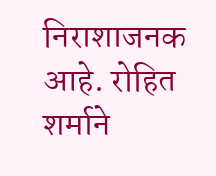निराशाजनक आहे. रोहित शर्माने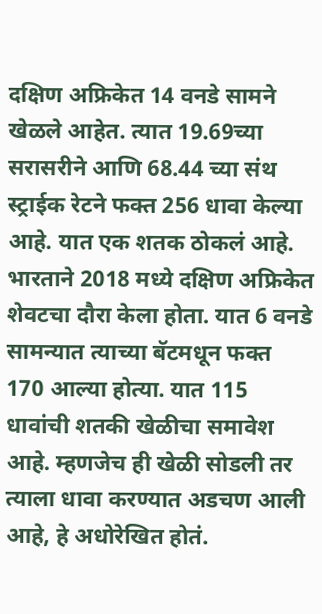दक्षिण अफ्रिकेत 14 वनडे सामने खेळले आहेत. त्यात 19.69च्या सरासरीने आणि 68.44 च्या संथ स्ट्राईक रेटने फक्त 256 धावा केल्या आहे. यात एक शतक ठोकलं आहे. भारताने 2018 मध्ये दक्षिण अफ्रिकेत शेवटचा दौरा केला होता. यात 6 वनडे सामन्यात त्याच्या बॅटमधून फक्त 170 आल्या होत्या. यात 115 धावांची शतकी खेळीचा समावेश आहे. म्हणजेच ही खेळी सोडली तर त्याला धावा करण्यात अडचण आली आहे, हे अधोरेखित होतं.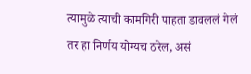त्यामुळे त्याची कामगिरी पाहता डावललं गेलं तर हा निर्णय योग्यच ठरेल, असं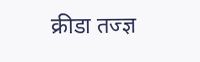क्रीडा तज्ज्ञ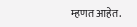म्हणत आहेत.